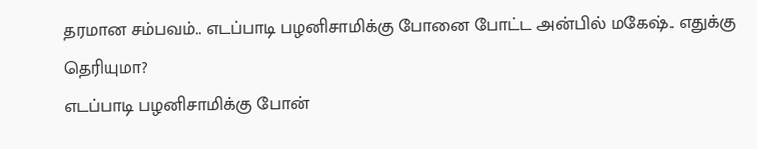தரமான சம்பவம்.. எடப்பாடி பழனிசாமிக்கு போனை போட்ட அன்பில் மகேஷ்.. எதுக்கு தெரியுமா?
எடப்பாடி பழனிசாமிக்கு போன்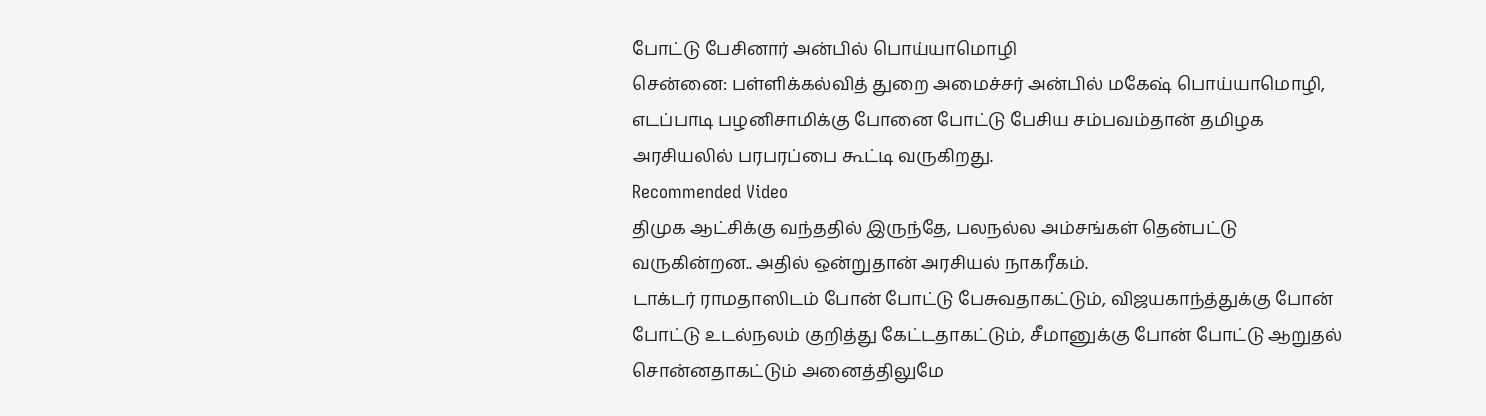போட்டு பேசினார் அன்பில் பொய்யாமொழி
சென்னை: பள்ளிக்கல்வித் துறை அமைச்சர் அன்பில் மகேஷ் பொய்யாமொழி, எடப்பாடி பழனிசாமிக்கு போனை போட்டு பேசிய சம்பவம்தான் தமிழக அரசியலில் பரபரப்பை கூட்டி வருகிறது.
Recommended Video
திமுக ஆட்சிக்கு வந்ததில் இருந்தே, பலநல்ல அம்சங்கள் தென்பட்டு வருகின்றன.. அதில் ஒன்றுதான் அரசியல் நாகரீகம்.
டாக்டர் ராமதாஸிடம் போன் போட்டு பேசுவதாகட்டும், விஜயகாந்த்துக்கு போன் போட்டு உடல்நலம் குறித்து கேட்டதாகட்டும், சீமானுக்கு போன் போட்டு ஆறுதல் சொன்னதாகட்டும் அனைத்திலுமே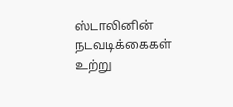ஸ்டாலினின் நடவடிக்கைகள் உற்று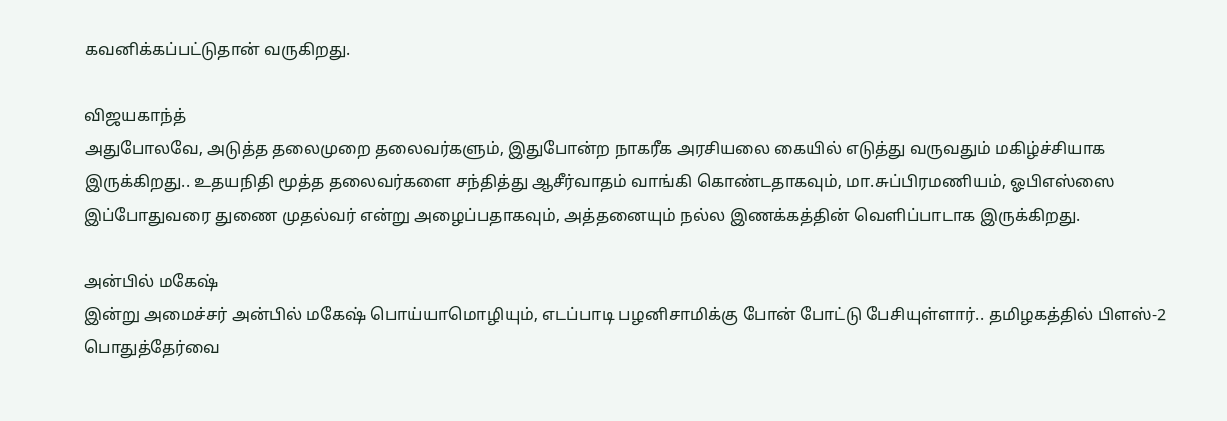கவனிக்கப்பட்டுதான் வருகிறது.

விஜயகாந்த்
அதுபோலவே, அடுத்த தலைமுறை தலைவர்களும், இதுபோன்ற நாகரீக அரசியலை கையில் எடுத்து வருவதும் மகிழ்ச்சியாக இருக்கிறது.. உதயநிதி மூத்த தலைவர்களை சந்தித்து ஆசீர்வாதம் வாங்கி கொண்டதாகவும், மா.சுப்பிரமணியம், ஓபிஎஸ்ஸை இப்போதுவரை துணை முதல்வர் என்று அழைப்பதாகவும், அத்தனையும் நல்ல இணக்கத்தின் வெளிப்பாடாக இருக்கிறது.

அன்பில் மகேஷ்
இன்று அமைச்சர் அன்பில் மகேஷ் பொய்யாமொழியும், எடப்பாடி பழனிசாமிக்கு போன் போட்டு பேசியுள்ளார்.. தமிழகத்தில் பிளஸ்-2 பொதுத்தேர்வை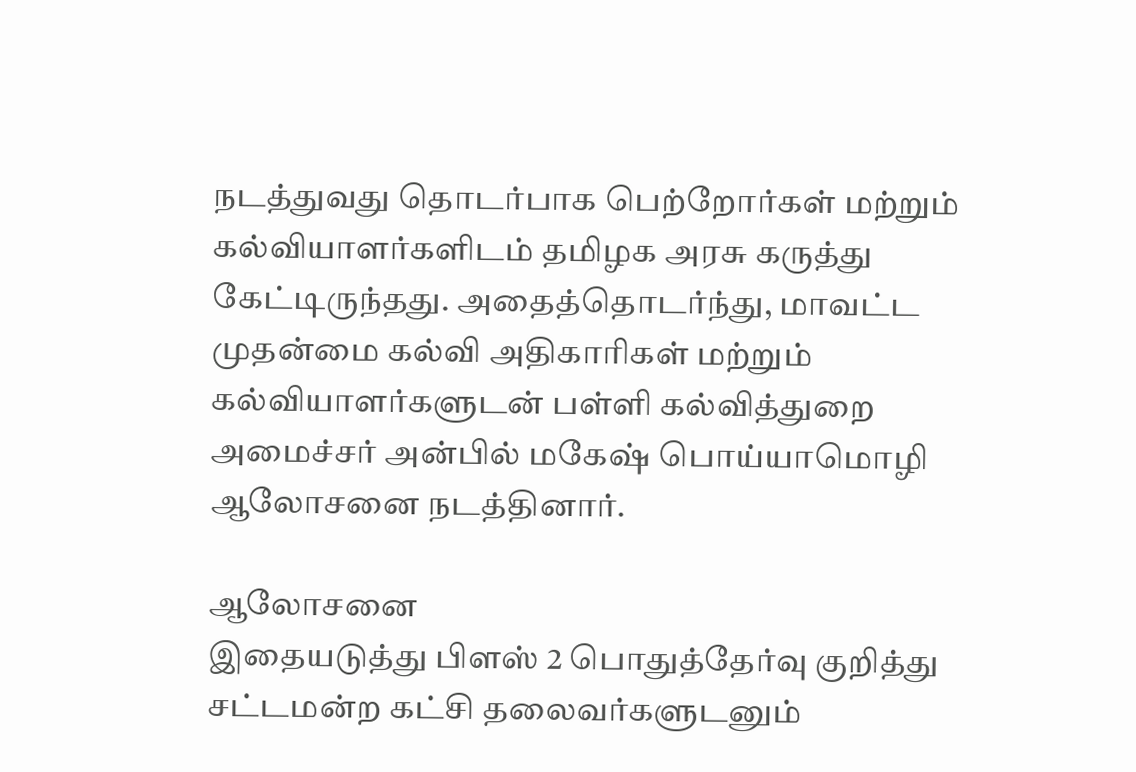நடத்துவது தொடர்பாக பெற்றோர்கள் மற்றும் கல்வியாளர்களிடம் தமிழக அரசு கருத்து கேட்டிருந்தது. அதைத்தொடர்ந்து, மாவட்ட முதன்மை கல்வி அதிகாரிகள் மற்றும் கல்வியாளர்களுடன் பள்ளி கல்வித்துறை அமைச்சர் அன்பில் மகேஷ் பொய்யாமொழி ஆலோசனை நடத்தினார்.

ஆலோசனை
இதையடுத்து பிளஸ் 2 பொதுத்தேர்வு குறித்து சட்டமன்ற கட்சி தலைவர்களுடனும்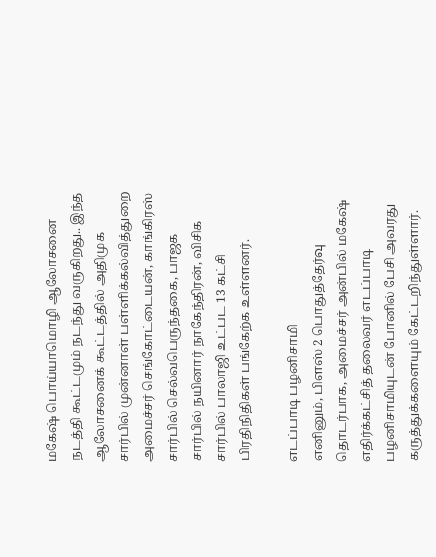மகேஷ் பொய்யாமொழி ஆலோசனை நடத்தி கூட்டமும் நடந்து வருகிறது.. இந்த ஆலோசனைக் கூட்டத்தில் அதிமுக சார்பில் முன்னாள் பள்ளிக்கல்வித்துறை அமைச்சர் செங்கோட்டையன், காங்கிரஸ் சார்பில் செல்வபெருந்தகை, பாஜக சார்பில் நயினார் நாகேந்திரன், விசிக சார்பில் பாலாஜி உட்பட 13 கட்சி பிரதிநிதிகள் பங்கேற்க உள்ளனர்.

எடப்பாடி பழனிசாமி
எனினும், பிளஸ் 2 பொதுத்தேர்வு தொடர்பாக, அமைச்சர் அன்பில் மகேஷ் எதிர்க்கட்சித் தலைவர் எடப்பாடி பழனிசாமியுடன் போனில் பேசி அவரது கருத்துக்களையும் கேட்டறிந்துள்ளார்.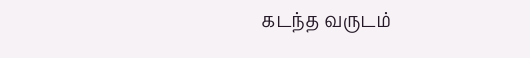கடந்த வருடம்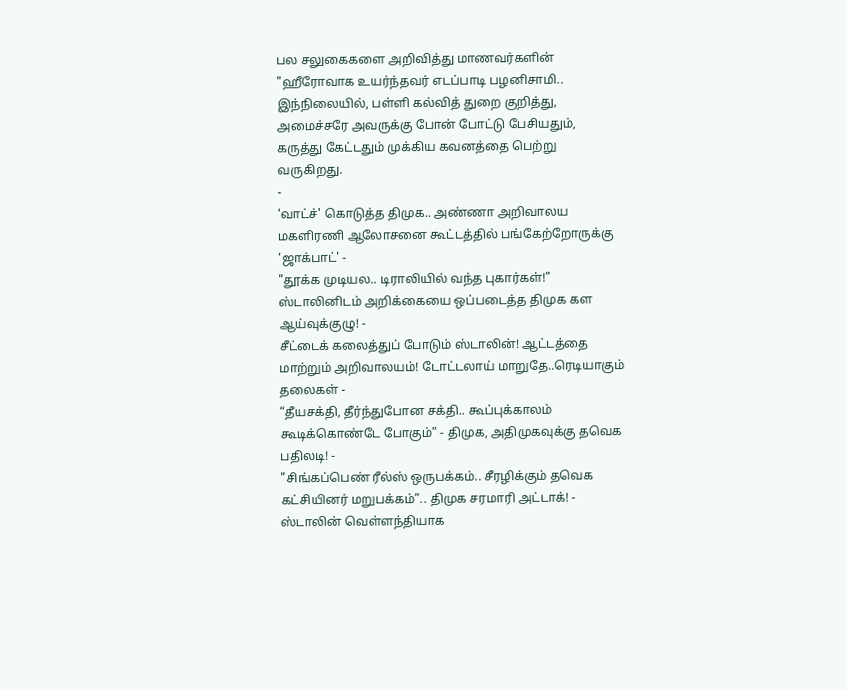பல சலுகைகளை அறிவித்து மாணவர்களின் "ஹீரோவாக உயர்ந்தவர் எடப்பாடி பழனிசாமி.. இந்நிலையில், பள்ளி கல்வித் துறை குறித்து, அமைச்சரே அவருக்கு போன் போட்டு பேசியதும், கருத்து கேட்டதும் முக்கிய கவனத்தை பெற்று வருகிறது.
-
‘வாட்ச்' கொடுத்த திமுக.. அண்ணா அறிவாலய மகளிரணி ஆலோசனை கூட்டத்தில் பங்கேற்றோருக்கு ‘ஜாக்பாட்' -
"தூக்க முடியல.. டிராலியில் வந்த புகார்கள்!" ஸ்டாலினிடம் அறிக்கையை ஒப்படைத்த திமுக கள ஆய்வுக்குழு! -
சீட்டைக் கலைத்துப் போடும் ஸ்டாலின்! ஆட்டத்தை மாற்றும் அறிவாலயம்! டோட்டலாய் மாறுதே..ரெடியாகும் தலைகள் -
“தீயசக்தி, தீர்ந்துபோன சக்தி.. கூப்புக்காலம் கூடிக்கொண்டே போகும்” - திமுக, அதிமுகவுக்கு தவெக பதிலடி! -
"சிங்கப்பெண் ரீல்ஸ் ஒருபக்கம்.. சீரழிக்கும் தவெக கட்சியினர் மறுபக்கம்”.. திமுக சரமாரி அட்டாக்! -
ஸ்டாலின் வெள்ளந்தியாக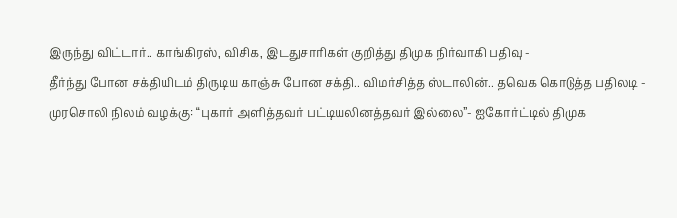இருந்து விட்டார்.. காங்கிரஸ், விசிக, இடதுசாரிகள் குறித்து திமுக நிர்வாகி பதிவு -
தீர்ந்து போன சக்தியிடம் திருடிய காஞ்சு போன சக்தி.. விமர்சித்த ஸ்டாலின்.. தவெக கொடுத்த பதிலடி -
முரசொலி நிலம் வழக்கு: “புகார் அளித்தவர் பட்டியலினத்தவர் இல்லை”- ஐகோர்ட்டில் திமுக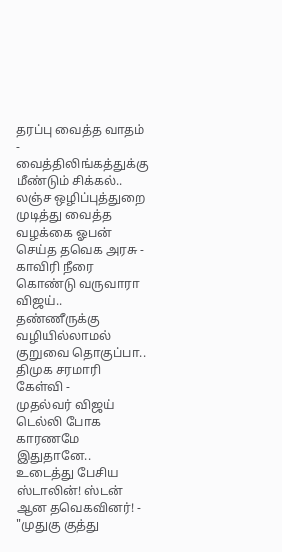தரப்பு வைத்த வாதம் -
வைத்திலிங்கத்துக்கு மீண்டும் சிக்கல்.. லஞ்ச ஒழிப்புத்துறை முடித்து வைத்த வழக்கை ஓபன் செய்த தவெக அரசு -
காவிரி நீரை கொண்டு வருவாரா விஜய்.. தண்ணீருக்கு வழியில்லாமல் குறுவை தொகுப்பா.. திமுக சரமாரி கேள்வி -
முதல்வர் விஜய் டெல்லி போக காரணமே இதுதானே.. உடைத்து பேசிய ஸ்டாலின்! ஸ்டன் ஆன தவெகவினர்! -
"முதுகு குத்து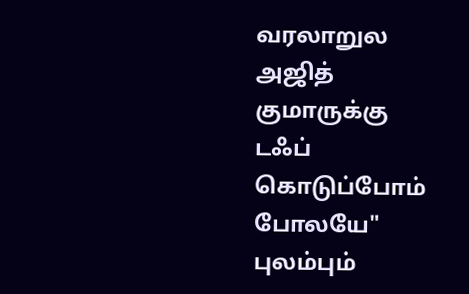வரலாறுல அஜித் குமாருக்கு டஃப் கொடுப்போம் போலயே" புலம்பும்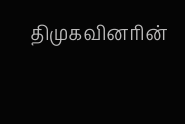திமுகவினரின்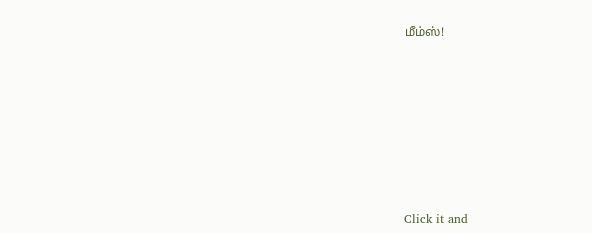மீம்ஸ்!











Click it and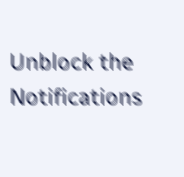Unblock the Notifications